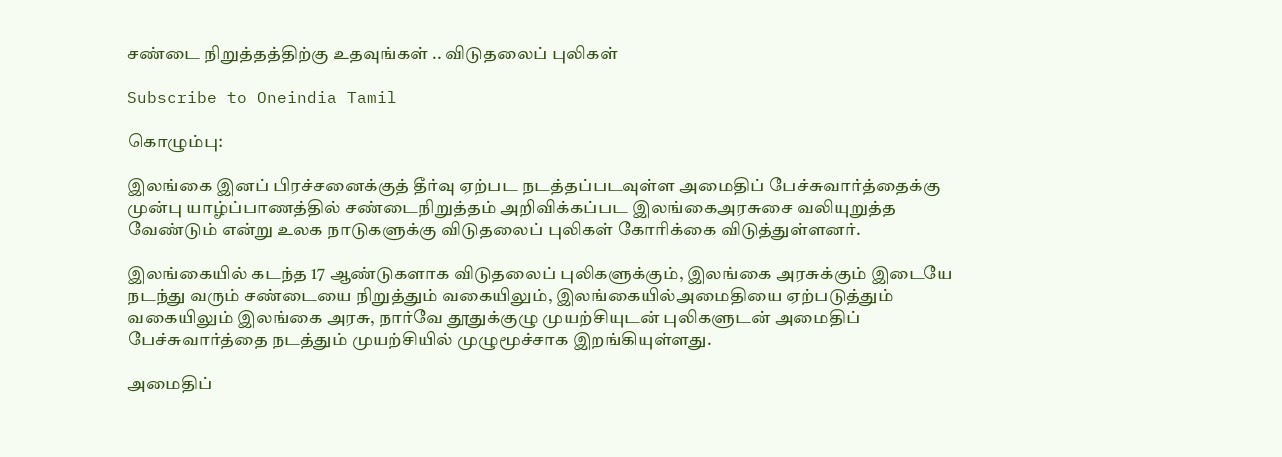சண்டை நிறுத்தத்திற்கு உதவுங்கள் .. விடுதலைப் புலிகள்

Subscribe to Oneindia Tamil

கொழும்பு:

இலங்கை இனப் பிரச்சனைக்குத் தீர்வு ஏற்பட நடத்தப்படவுள்ள அமைதிப் பேச்சுவார்த்தைக்கு முன்பு யாழ்ப்பாணத்தில் சண்டைநிறுத்தம் அறிவிக்கப்பட இலங்கைஅரசுசை வலியுறுத்த வேண்டும் என்று உலக நாடுகளுக்கு விடுதலைப் புலிகள் கோரிக்கை விடுத்துள்ளனர்.

இலங்கையில் கடந்த 17 ஆண்டுகளாக விடுதலைப் புலிகளுக்கும், இலங்கை அரசுக்கும் இடையே நடந்து வரும் சண்டையை நிறுத்தும் வகையிலும், இலங்கையில்அமைதியை ஏற்படுத்தும் வகையிலும் இலங்கை அரசு, நார்வே தூதுக்குழு முயற்சியுடன் புலிகளுடன் அமைதிப் பேச்சுவார்த்தை நடத்தும் முயற்சியில் முழுமூச்சாக இறங்கியுள்ளது.

அமைதிப்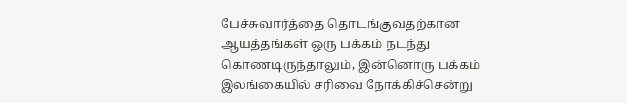பேச்சுவார்த்தை தொடங்குவதற்கான ஆயத்தங்கள் ஒரு பக்கம் நடந்து கொணடிருந்தாலும், இன்னொரு பக்கம் இலங்கையில் சரிவை நோக்கிச்சென்று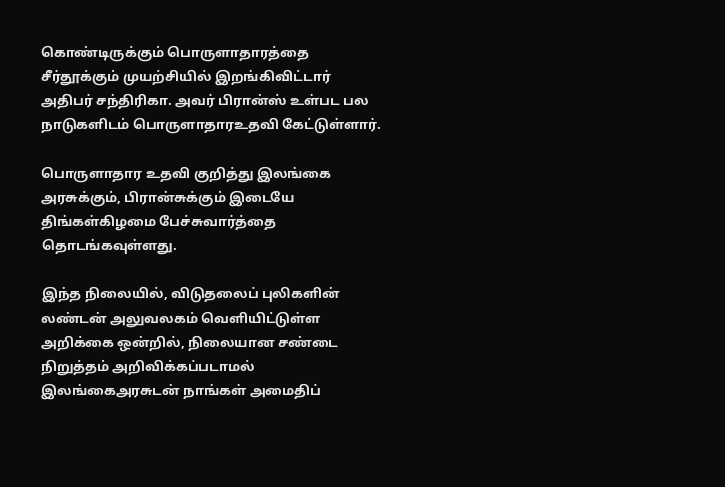கொண்டிருக்கும் பொருளாதாரத்தை சீர்தூக்கும் முயற்சியில் இறங்கிவிட்டார் அதிபர் சந்திரிகா. அவர் பிரான்ஸ் உள்பட பல நாடுகளிடம் பொருளாதாரஉதவி கேட்டுள்ளார்.

பொருளாதார உதவி குறித்து இலங்கை அரசுக்கும், பிரான்சுக்கும் இடையே திங்கள்கிழமை பேச்சுவார்த்தை தொடங்கவுள்ளது.

இந்த நிலையில், விடுதலைப் புலிகளின் லண்டன் அலுவலகம் வெளியிட்டுள்ள அறிக்கை ஒன்றில், நிலையான சண்டை நிறுத்தம் அறிவிக்கப்படாமல் இலங்கைஅரசுடன் நாங்கள் அமைதிப்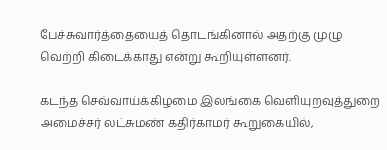பேச்சுவார்த்தையைத் தொடங்கினால் அதற்கு முழு வெற்றி கிடைக்காது என்று கூறியுள்ளனர்.

கடந்த செவ்வாய்க்கிழமை இலங்கை வெளியுறவுத்துறை அமைச்சர் லட்சுமண் கதிர்காமர் கூறுகையில்,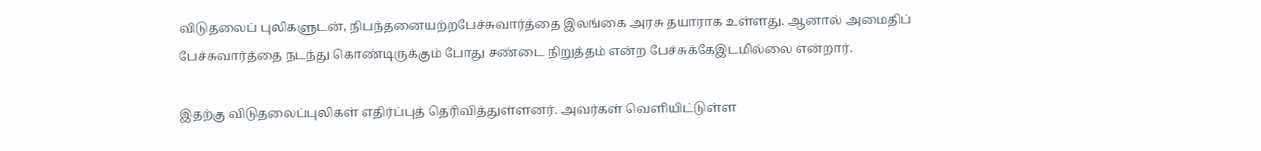விடுதலைப் புலிகளுடன், நிபந்தனையற்றபேச்சுவார்த்தை இலங்கை அரசு தயாராக உள்ளது. ஆனால் அமைதிப் பேச்சுவார்த்தை நடந்து கொண்டிருக்கும் போது சண்டை நிறுத்தம் என்ற பேச்சுக்கேஇடமில்லை என்றார்.

இதற்கு விடுதலைப்புலிகள் எதிர்ப்புத் தெரிவித்துள்ளனர். அவர்கள் வெளியிட்டுள்ள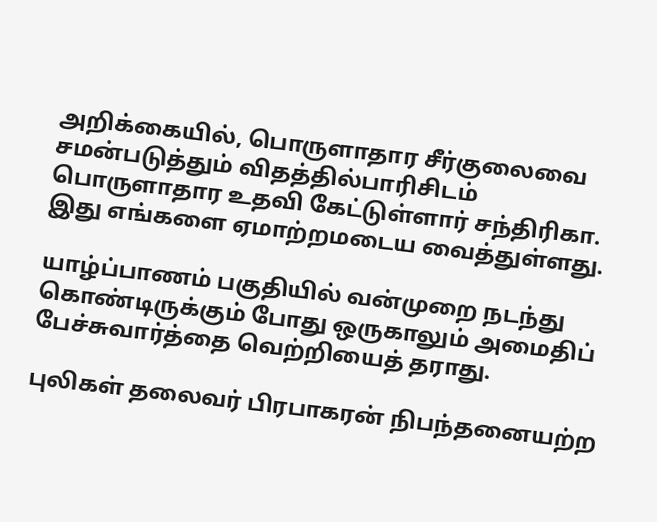அறிக்கையில், பொருளாதார சீர்குலைவை சமன்படுத்தும் விதத்தில்பாரிசிடம் பொருளாதார உதவி கேட்டுள்ளார் சந்திரிகா. இது எங்களை ஏமாற்றமடைய வைத்துள்ளது.

யாழ்ப்பாணம் பகுதியில் வன்முறை நடந்து கொண்டிருக்கும் போது ஒருகாலும் அமைதிப் பேச்சுவார்த்தை வெற்றியைத் தராது.

புலிகள் தலைவர் பிரபாகரன் நிபந்தனையற்ற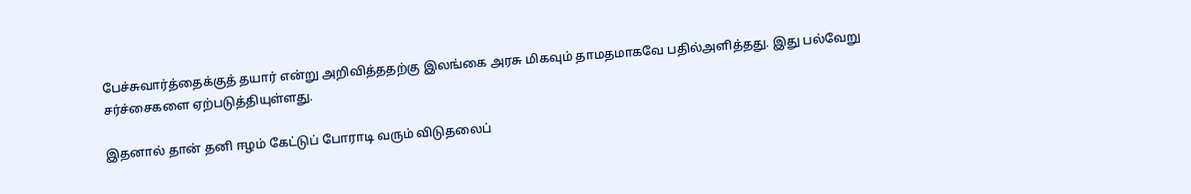பேச்சுவார்த்தைக்குத் தயார் என்று அறிவித்ததற்கு இலங்கை அரசு மிகவும் தாமதமாகவே பதில்அளித்தது. இது பல்வேறு சர்ச்சைகளை ஏற்படுத்தியுள்ளது.

இதனால் தான் தனி ஈழம் கேட்டுப் போராடி வரும் விடுதலைப்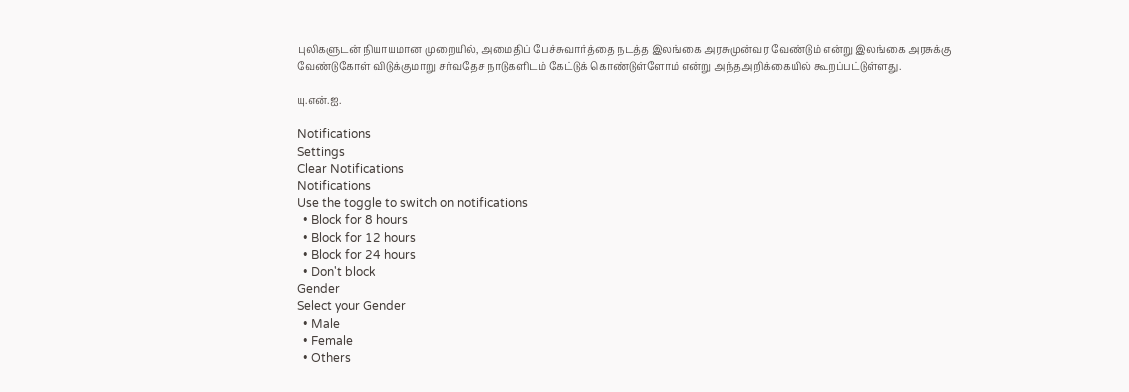புலிகளுடன் நியாயமான முறையில், அமைதிப் பேச்சுவார்த்தை நடத்த இலங்கை அரசுமுன்வர வேண்டும் என்று இலங்கை அரசுக்கு வேண்டுகோள் விடுக்குமாறு சர்வதேச நாடுகளிடம் கேட்டுக் கொண்டுள்ளோம் என்று அந்தஅறிக்கையில் கூறப்பட்டுள்ளது.

யு.என்.ஐ.

Notifications
Settings
Clear Notifications
Notifications
Use the toggle to switch on notifications
  • Block for 8 hours
  • Block for 12 hours
  • Block for 24 hours
  • Don't block
Gender
Select your Gender
  • Male
  • Female
  • Others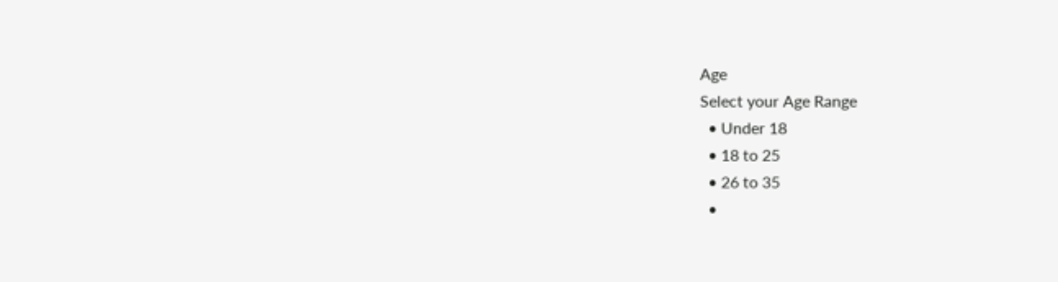Age
Select your Age Range
  • Under 18
  • 18 to 25
  • 26 to 35
  •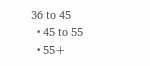36 to 45
  • 45 to 55
  • 55+